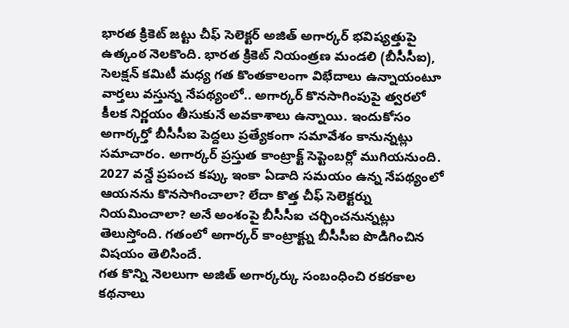భారత క్రికెట్ జట్టు చీఫ్ సెలెక్టర్ అజిత్ అగార్కర్ భవిష్యత్తుపై ఉత్కంఠ నెలకొంది. భారత క్రికెట్ నియంత్రణ మండలి (బీసీసీఐ), సెలక్షన్ కమిటీ మధ్య గత కొంతకాలంగా విభేదాలు ఉన్నాయంటూ వార్తలు వస్తున్న నేపథ్యంలో.. అగార్కర్ కొనసాగింపుపై త్వరలో కీలక నిర్ణయం తీసుకునే అవకాశాలు ఉన్నాయి. ఇందుకోసం అగార్కర్తో బీసీసీఐ పెద్దలు ప్రత్యేకంగా సమావేశం కానున్నట్లు సమాచారం. అగార్కర్ ప్రస్తుత కాంట్రాక్ట్ సెప్టెంబర్లో ముగియనుంది. 2027 వన్డే ప్రపంచ కప్కు ఇంకా ఏడాది సమయం ఉన్న నేపథ్యంలో ఆయనను కొనసాగించాలా? లేదా కొత్త చీఫ్ సెలెక్టర్ను నియమించాలా? అనే అంశంపై బీసీసీఐ చర్చించనున్నట్లు తెలుస్తోంది. గతంలో అగార్కర్ కాంట్రాక్ట్ను బీసీసీఐ పొడిగించిన విషయం తెలిసిందే.
గత కొన్ని నెలలుగా అజిత్ అగార్కర్కు సంబంధించి రకరకాల కథనాలు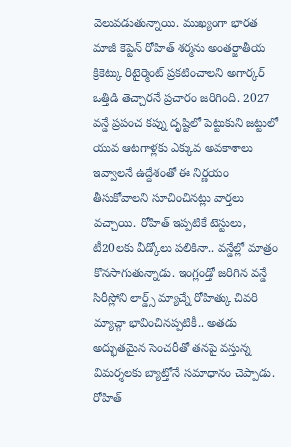వెలువడుతున్నాయి. ముఖ్యంగా భారత మాజీ కెప్టెన్ రోహిత్ శర్మను అంతర్జాతీయ క్రికెట్కు రిటైర్మెంట్ ప్రకటించాలని అగార్కర్ ఒత్తిడి తెచ్చారనే ప్రచారం జరిగింది. 2027 వన్డే ప్రపంచ కప్ను దృష్టిలో పెట్టుకుని జట్టులో యువ ఆటగాళ్లకు ఎక్కువ అవకాశాలు ఇవ్వాలనే ఉద్దేశంతో ఈ నిర్ణయం తీసుకోవాలని సూచించినట్లు వార్తలు వచ్చాయి. రోహిత్ ఇప్పటికే టెస్టులు, టీ20లకు వీడ్కోలు పలికినా.. వన్డేల్లో మాత్రం కొనసాగుతున్నాడు. ఇంగ్లండ్తో జరిగిన వన్డే సిరీస్లోని లార్డ్స్ మ్యాచ్నే రోహిత్కు చివరి మ్యాచ్గా భావించినప్పటికీ.. అతడు అద్భుతమైన సెంచరీతో తనపై వస్తున్న విమర్శలకు బ్యాట్తోనే సమాధానం చెప్పాడు.
రోహిత్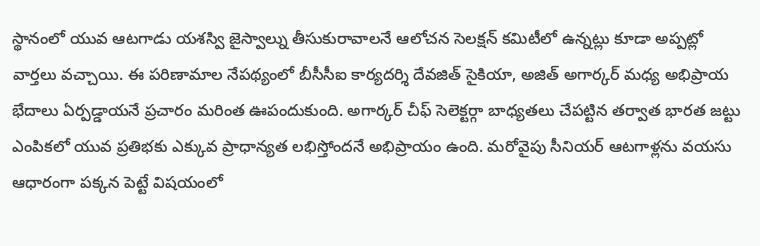స్థానంలో యువ ఆటగాడు యశస్వి జైస్వాల్ను తీసుకురావాలనే ఆలోచన సెలక్షన్ కమిటీలో ఉన్నట్లు కూడా అప్పట్లో వార్తలు వచ్చాయి. ఈ పరిణామాల నేపథ్యంలో బీసీసీఐ కార్యదర్శి దేవజిత్ సైకియా, అజిత్ అగార్కర్ మధ్య అభిప్రాయ భేదాలు ఏర్పడ్డాయనే ప్రచారం మరింత ఊపందుకుంది. అగార్కర్ చీఫ్ సెలెక్టర్గా బాధ్యతలు చేపట్టిన తర్వాత భారత జట్టు ఎంపికలో యువ ప్రతిభకు ఎక్కువ ప్రాధాన్యత లభిస్తోందనే అభిప్రాయం ఉంది. మరోవైపు సీనియర్ ఆటగాళ్లను వయసు ఆధారంగా పక్కన పెట్టే విషయంలో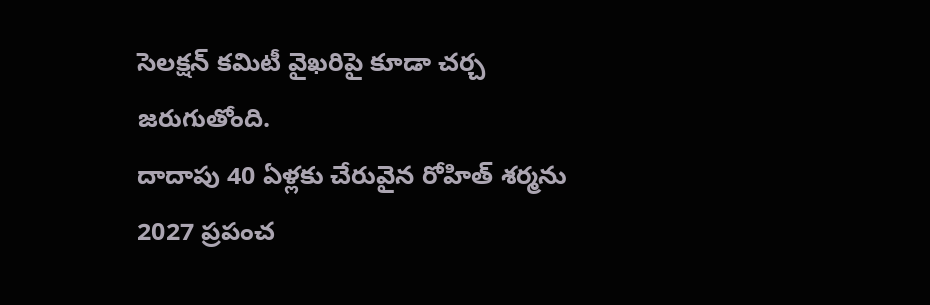సెలక్షన్ కమిటీ వైఖరిపై కూడా చర్చ జరుగుతోంది.
దాదాపు 40 ఏళ్లకు చేరువైన రోహిత్ శర్మను 2027 ప్రపంచ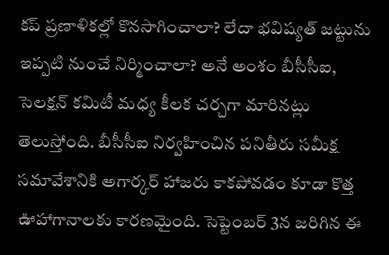కప్ ప్రణాళికల్లో కొనసాగించాలా? లేదా భవిష్యత్ జట్టును ఇప్పటి నుంచే నిర్మించాలా? అనే అంశం బీసీసీఐ, సెలక్షన్ కమిటీ మధ్య కీలక చర్చగా మారినట్లు తెలుస్తోంది. బీసీసీఐ నిర్వహించిన పనితీరు సమీక్ష సమావేశానికి అగార్కర్ హాజరు కాకపోవడం కూడా కొత్త ఊహాగానాలకు కారణమైంది. సెప్టెంబర్ 3న జరిగిన ఈ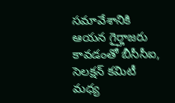సమావేశానికి ఆయన గైర్హాజరు కావడంతో బీసీసీఐ, సెలక్షన్ కమిటీ మధ్య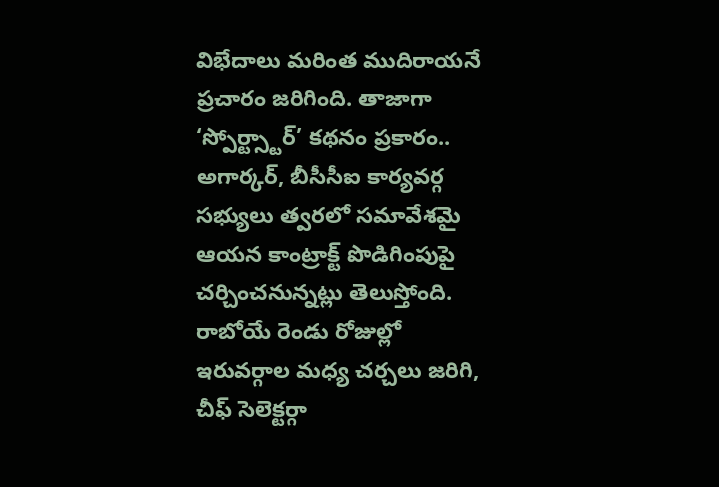విభేదాలు మరింత ముదిరాయనే ప్రచారం జరిగింది. తాజాగా ‘స్పోర్ట్స్టార్’ కథనం ప్రకారం.. అగార్కర్, బీసీసీఐ కార్యవర్గ సభ్యులు త్వరలో సమావేశమై ఆయన కాంట్రాక్ట్ పొడిగింపుపై చర్చించనున్నట్లు తెలుస్తోంది. రాబోయే రెండు రోజుల్లో ఇరువర్గాల మధ్య చర్చలు జరిగి, చీఫ్ సెలెక్టర్గా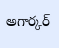అగార్కర్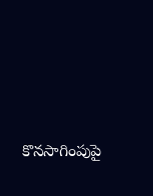కొనసాగింపుపై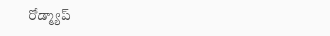రోడ్మ్యాప్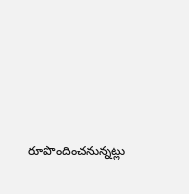రూపొందించనున్నట్లు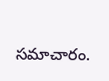సమాచారం.